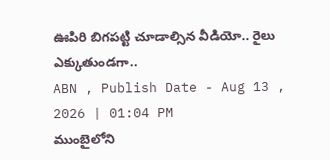ఊపిరి బిగపట్టి చూడాల్సిన వీడియో.. రైలు ఎక్కుతుండగా..
ABN , Publish Date - Aug 13 , 2026 | 01:04 PM
ముంబైలోని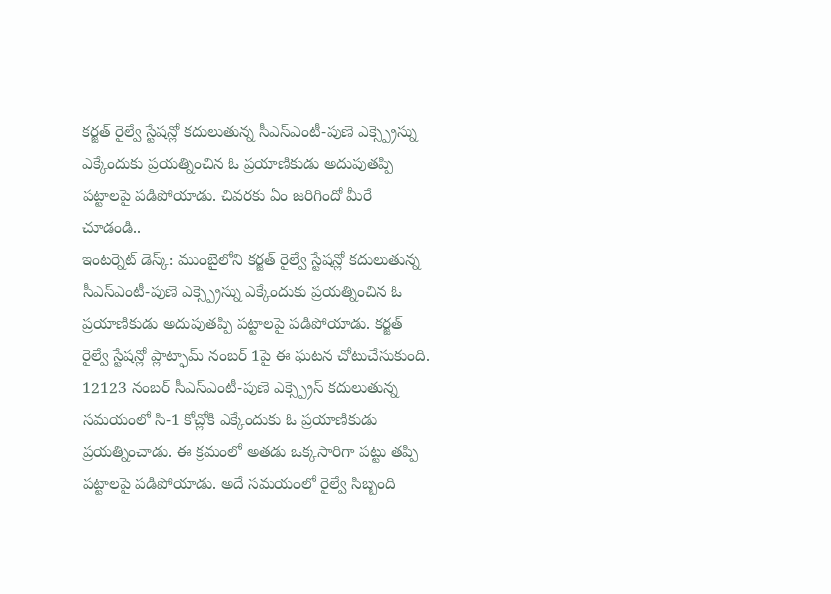కర్జత్ రైల్వే స్టేషన్లో కదులుతున్న సీఎస్ఎంటీ-పుణె ఎక్స్ప్రెస్ను ఎక్కేందుకు ప్రయత్నించిన ఓ ప్రయాణికుడు అదుపుతప్పి పట్టాలపై పడిపోయాడు. చివరకు ఏం జరిగిందో మీరే చూడండి..
ఇంటర్నెట్ డెస్క్: ముంబైలోని కర్జత్ రైల్వే స్టేషన్లో కదులుతున్న సీఎస్ఎంటీ-పుణె ఎక్స్ప్రెస్ను ఎక్కేందుకు ప్రయత్నించిన ఓ ప్రయాణికుడు అదుపుతప్పి పట్టాలపై పడిపోయాడు. కర్జత్ రైల్వే స్టేషన్లో ప్లాట్ఫామ్ నంబర్ 1పై ఈ ఘటన చోటుచేసుకుంది. 12123 నంబర్ సీఎస్ఎంటీ-పుణె ఎక్స్ప్రెస్ కదులుతున్న సమయంలో సి-1 కోచ్లోకి ఎక్కేందుకు ఓ ప్రయాణికుడు ప్రయత్నించాడు. ఈ క్రమంలో అతడు ఒక్కసారిగా పట్టు తప్పి పట్టాలపై పడిపోయాడు. అదే సమయంలో రైల్వే సిబ్బంది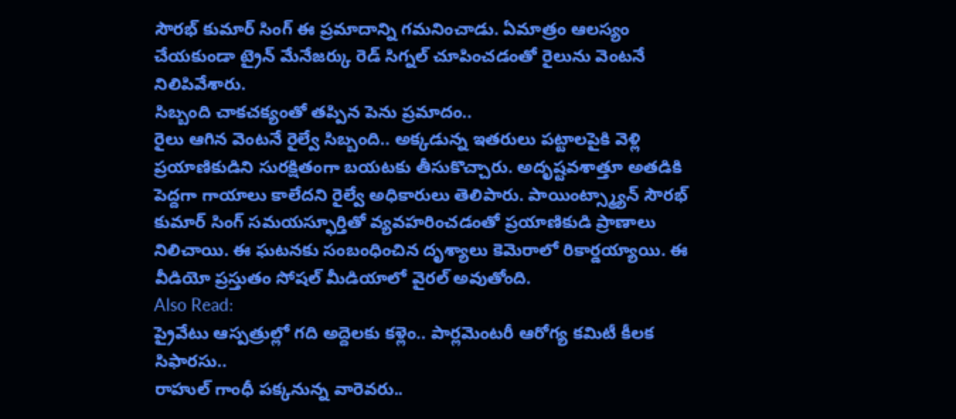సౌరభ్ కుమార్ సింగ్ ఈ ప్రమాదాన్ని గమనించాడు. ఏమాత్రం ఆలస్యం చేయకుండా ట్రైన్ మేనేజర్కు రెడ్ సిగ్నల్ చూపించడంతో రైలును వెంటనే నిలిపివేశారు.
సిబ్బంది చాకచక్యంతో తప్పిన పెను ప్రమాదం..
రైలు ఆగిన వెంటనే రైల్వే సిబ్బంది.. అక్కడున్న ఇతరులు పట్టాలపైకి వెళ్లి ప్రయాణికుడిని సురక్షితంగా బయటకు తీసుకొచ్చారు. అదృష్టవశాత్తూ అతడికి పెద్దగా గాయాలు కాలేదని రైల్వే అధికారులు తెలిపారు. పాయింట్స్మ్యాన్ సౌరభ్ కుమార్ సింగ్ సమయస్ఫూర్తితో వ్యవహరించడంతో ప్రయాణికుడి ప్రాణాలు నిలిచాయి. ఈ ఘటనకు సంబంధించిన దృశ్యాలు కెమెరాలో రికార్డయ్యాయి. ఈ వీడియో ప్రస్తుతం సోషల్ మీడియాలో వైరల్ అవుతోంది.
Also Read:
ప్రైవేటు ఆస్పత్రుల్లో గది అద్దెలకు కళ్లెం.. పార్లమెంటరీ ఆరోగ్య కమిటీ కీలక సిఫారసు..
రాహుల్ గాంధీ పక్కనున్న వారెవరు..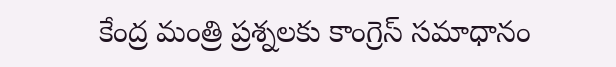కేంద్ర మంత్రి ప్రశ్నలకు కాంగ్రెస్ సమాధానం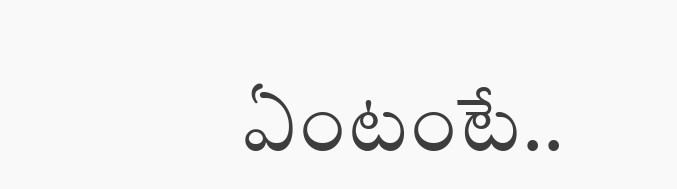ఏంటంటే..